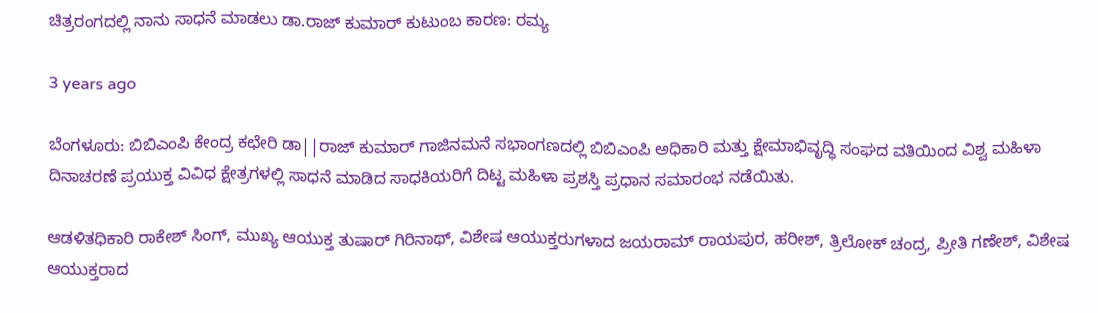ಚಿತ್ರರಂಗದಲ್ಲಿ ನಾನು ಸಾಧನೆ ಮಾಡಲು ಡಾ.ರಾಜ್ ಕುಮಾರ್ ಕುಟುಂಬ ಕಾರಣ: ರಮ್ಯ

3 years ago

ಬೆಂಗಳೂರು: ಬಿಬಿಎಂಪಿ ಕೇಂದ್ರ ಕಛೇರಿ ಡಾ||ರಾಜ್ ಕುಮಾರ್ ಗಾಜಿನಮನೆ ಸಭಾಂಗಣದಲ್ಲಿ ಬಿಬಿಎಂಪಿ ಅಧಿಕಾರಿ ಮತ್ತು ಕ್ಷೇಮಾಭಿವೃದ್ಧಿ ಸಂಘದ ವತಿಯಿಂದ ವಿಶ್ವ ಮಹಿಳಾ ದಿನಾಚರಣೆ ಪ್ರಯುಕ್ತ ವಿವಿಧ ಕ್ಷೇತ್ರಗಳಲ್ಲಿ ಸಾಧನೆ ಮಾಡಿದ ಸಾಧಕಿಯರಿಗೆ ದಿಟ್ಟ ಮಹಿಳಾ ಪ್ರಶಸ್ತಿ ಪ್ರಧಾನ ಸಮಾರಂಭ ನಡೆಯಿತು.

ಆಡಳಿತಧಿಕಾರಿ ರಾಕೇಶ್ ಸಿಂಗ್, ಮುಖ್ಯ ಆಯುಕ್ತ ತುಷಾರ್ ಗಿರಿನಾಥ್, ವಿಶೇಷ ಆಯುಕ್ತರುಗಳಾದ ಜಯರಾಮ್ ರಾಯಪುರ, ಹರೀಶ್, ತ್ರಿಲೋಕ್ ಚಂದ್ರ, ಪ್ರೀತಿ ಗಣೇಶ್, ವಿಶೇಷ ಆಯುಕ್ತರಾದ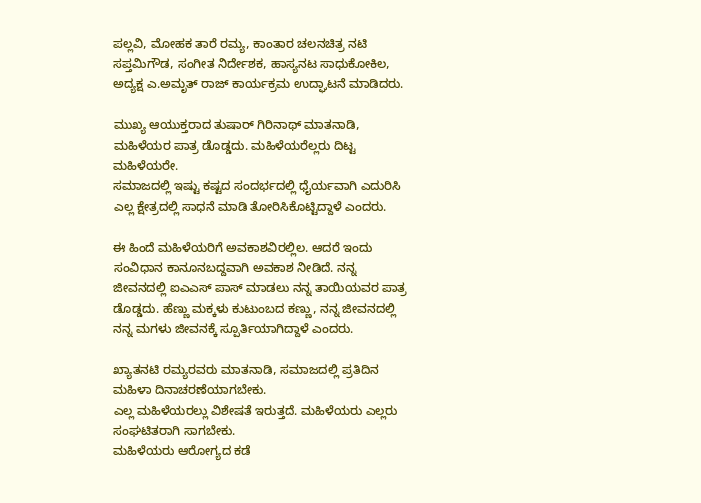ಪಲ್ಲವಿ, ಮೋಹಕ ತಾರೆ ರಮ್ಯ, ಕಾಂತಾರ ಚಲನಚಿತ್ರ ನಟಿ ಸಪ್ತಮಿಗೌಡ, ಸಂಗೀತ ನಿರ್ದೇಶಕ, ಹಾಸ್ಯನಟ ಸಾಧುಕೋಕಿಲ, ಅದ್ಯಕ್ಷ ಎ.ಅಮೃತ್ ರಾಜ್ ಕಾರ್ಯಕ್ರಮ ಉದ್ಘಾಟನೆ ಮಾಡಿದರು.

ಮುಖ್ಯ ಆಯುಕ್ತರಾದ ತುಷಾರ್ ಗಿರಿನಾಥ್ ಮಾತನಾಡಿ, ಮಹಿಳೆಯರ ಪಾತ್ರ ಡೊಡ್ಡದು. ಮಹಿಳೆಯರೆಲ್ಲರು ದಿಟ್ಟ ಮಹಿಳೆಯರೇ.
ಸಮಾಜದಲ್ಲಿ ಇಷ್ಟು ಕಷ್ಟದ ಸಂದರ್ಭದಲ್ಲಿ ಧೈರ್ಯವಾಗಿ ಎದುರಿಸಿ ಎಲ್ಲ ಕ್ಷೇತ್ರದಲ್ಲಿ ಸಾಧನೆ ಮಾಡಿ ತೋರಿಸಿಕೊಟ್ಟಿದ್ದಾಳೆ ಎಂದರು.

ಈ ಹಿಂದೆ ಮಹಿಳೆಯರಿಗೆ ಅವಕಾಶವಿರಲ್ಲಿಲ. ಆದರೆ ಇಂದು ಸಂವಿಧಾನ ಕಾನೂನಬದ್ದವಾಗಿ ಅವಕಾಶ ನೀಡಿದೆ. ನನ್ನ ಜೀವನದಲ್ಲಿ ಐಎಎಸ್ ಪಾಸ್ ಮಾಡಲು ನನ್ನ ತಾಯಿಯವರ ಪಾತ್ರ ಡೊಡ್ಡದು. ಹೆಣ್ಣು ಮಕ್ಕಳು ಕುಟುಂಬದ ಕಣ್ಣು, ನನ್ನ ಜೀವನದಲ್ಲಿ ನನ್ನ ಮಗಳು ಜೀವನಕ್ಕೆ ಸ್ಪೂರ್ತಿಯಾಗಿದ್ದಾಳೆ ಎಂದರು.

ಖ್ಯಾತನಟಿ ರಮ್ಯರವರು ಮಾತನಾಡಿ, ಸಮಾಜದಲ್ಲಿ ಪ್ರತಿದಿನ ಮಹಿಳಾ ದಿನಾಚರಣೆಯಾಗಬೇಕು.
ಎಲ್ಲ ಮಹಿಳೆಯರಲ್ಲು ವಿಶೇಷತೆ ಇರುತ್ತದೆ. ಮಹಿಳೆಯರು ಎಲ್ಲರು ಸಂಘಟಿತರಾಗಿ ಸಾಗಬೇಕು.
ಮಹಿಳೆಯರು ಆರೋಗ್ಯದ ಕಡೆ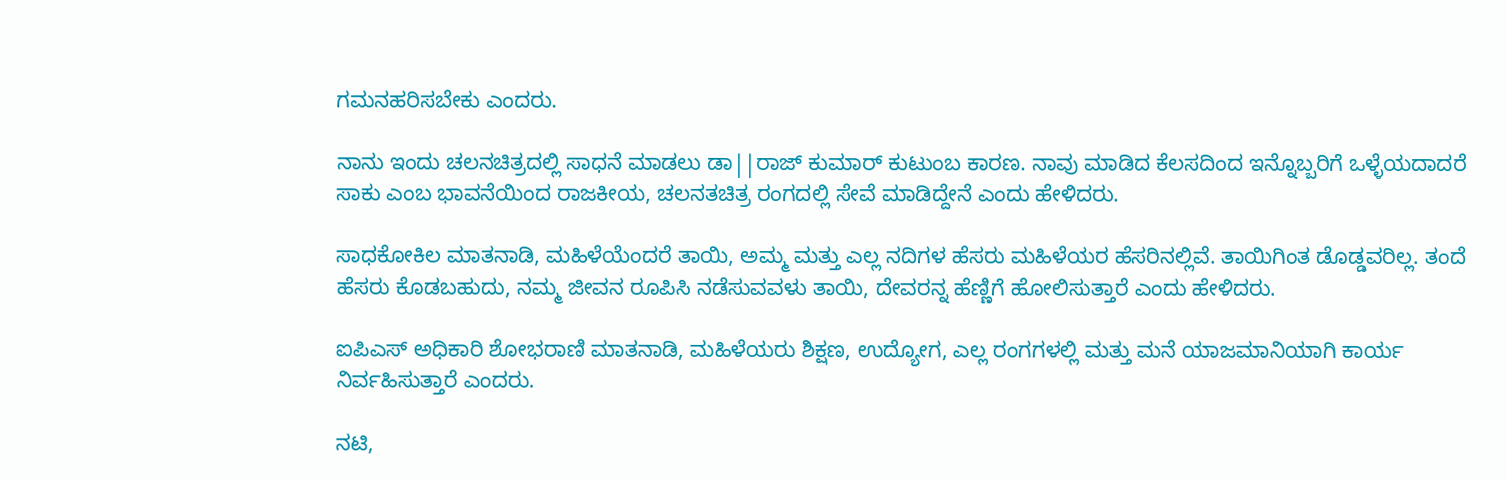ಗಮನಹರಿಸಬೇಕು ಎಂದರು.

ನಾನು ಇಂದು ಚಲನಚಿತ್ರದಲ್ಲಿ ಸಾಧನೆ ಮಾಡಲು ಡಾ||ರಾಜ್ ಕುಮಾರ್ ಕುಟುಂಬ ಕಾರಣ. ನಾವು ಮಾಡಿದ ಕೆಲಸದಿಂದ ಇನ್ನೊಬ್ಬರಿಗೆ ಒಳ್ಳೆಯದಾದರೆ ಸಾಕು ಎಂಬ ಭಾವನೆಯಿಂದ ರಾಜಕೀಯ, ಚಲನತಚಿತ್ರ ರಂಗದಲ್ಲಿ ಸೇವೆ ಮಾಡಿದ್ದೇನೆ ಎಂದು ಹೇಳಿದರು.

ಸಾಧಕೋಕಿಲ ಮಾತನಾಡಿ, ಮಹಿಳೆಯೆಂದರೆ ತಾಯಿ, ಅಮ್ಮ ಮತ್ತು ಎಲ್ಲ ನದಿಗಳ ಹೆಸರು ಮಹಿಳೆಯರ ಹೆಸರಿನಲ್ಲಿವೆ. ತಾಯಿಗಿಂತ ಡೊಡ್ಡವರಿಲ್ಲ. ತಂದೆ ಹೆಸರು ಕೊಡಬಹುದು, ನಮ್ಮ ಜೀವನ ರೂಪಿಸಿ ನಡೆಸುವವಳು ತಾಯಿ, ದೇವರನ್ನ ಹೆಣ್ಣಿಗೆ ಹೋಲಿಸುತ್ತಾರೆ ಎಂದು ಹೇಳಿದರು.

ಐಪಿಎಸ್ ಅಧಿಕಾರಿ ಶೋಭರಾಣಿ ಮಾತನಾಡಿ, ಮಹಿಳೆಯರು ಶಿಕ್ಷಣ, ಉದ್ಯೋಗ, ಎಲ್ಲ ರಂಗಗಳಲ್ಲಿ ಮತ್ತು ಮನೆ ಯಾಜಮಾನಿಯಾಗಿ ಕಾರ್ಯ ನಿರ್ವಹಿಸುತ್ತಾರೆ ಎಂದರು.

ನಟಿ,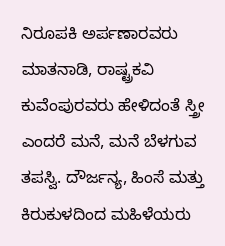ನಿರೂಪಕಿ ಅರ್ಪಣಾರವರು ಮಾತನಾಡಿ, ರಾಷ್ಟ್ರಕವಿ ಕುವೆಂಪುರವರು ಹೇಳಿದಂತೆ ಸ್ತ್ರೀ ಎಂದರೆ ಮನೆ, ಮನೆ ಬೆಳಗುವ ತಪಸ್ವಿ. ದೌರ್ಜನ್ಯ, ಹಿಂಸೆ ಮತ್ತು ಕಿರುಕುಳದಿಂದ ಮಹಿಳೆಯರು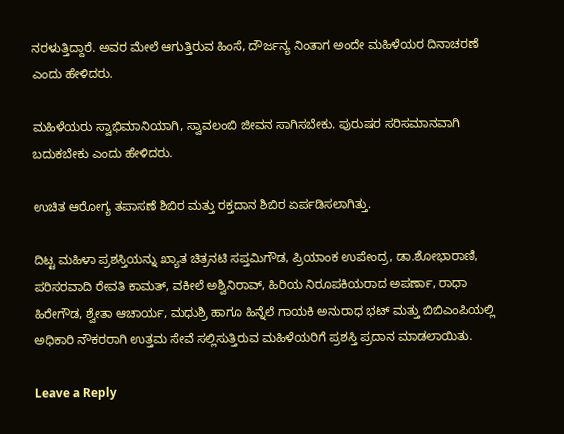ನರಳುತ್ತಿದ್ದಾರೆ. ಅವರ ಮೇಲೆ ಆಗುತ್ತಿರುವ ಹಿಂಸೆ, ದೌರ್ಜನ್ಯ ನಿಂತಾಗ ಅಂದೇ ಮಹಿಳೆಯರ ದಿನಾಚರಣೆ ಎಂದು ಹೇಳಿದರು.

ಮಹಿಳೆಯರು ಸ್ವಾಭಿಮಾನಿಯಾಗಿ, ಸ್ವಾವಲಂಬಿ ಜೀವನ ಸಾಗಿಸಬೇಕು. ಪುರುಷರ ಸರಿಸಮಾನವಾಗಿ ಬದುಕಬೇಕು ಎಂದು ಹೇಳಿದರು.

ಉಚಿತ ಆರೋಗ್ಯ ತಪಾಸಣೆ ಶಿಬಿರ ಮತ್ತು ರಕ್ತದಾನ ಶಿಬಿರ ಏರ್ಪಡಿಸಲಾಗಿತ್ತು.

ದಿಟ್ಟ ಮಹಿಳಾ ಪ್ರಶಸ್ತಿಯನ್ನು ಖ್ಯಾತ ಚಿತ್ರನಟಿ ಸಪ್ತಮಿಗೌಡ, ಪ್ರಿಯಾಂಕ ಉಪೇಂದ್ರ, ಡಾ.ಶೋಭಾರಾಣಿ, ಪರಿಸರವಾದಿ ರೇವತಿ ಕಾಮತ್‌, ವಕೀಲೆ ಅಶ್ವಿನಿರಾವ್, ಹಿರಿಯ ನಿರೂಪಕಿಯರಾದ ಅಪರ್ಣಾ, ರಾಧಾ ಹಿರೇಗೌಡ‌, ಶ್ವೇತಾ ಆಚಾರ್ಯ, ಮಧುಶ್ರಿ ಹಾಗೂ ಹಿನ್ನೆಲೆ ಗಾಯಕಿ ಅನುರಾಧ ಭಟ್ ಮತ್ತು ಬಿಬಿಎಂಪಿಯಲ್ಲಿ ಅಧಿಕಾರಿ ನೌಕರರಾಗಿ ಉತ್ತಮ ಸೇವೆ ಸಲ್ಲಿಸುತ್ತಿರುವ ಮಹಿಳೆಯರಿಗೆ ಪ್ರಶಸ್ತಿ ಪ್ರದಾನ ಮಾಡಲಾಯಿತು.

Leave a Reply